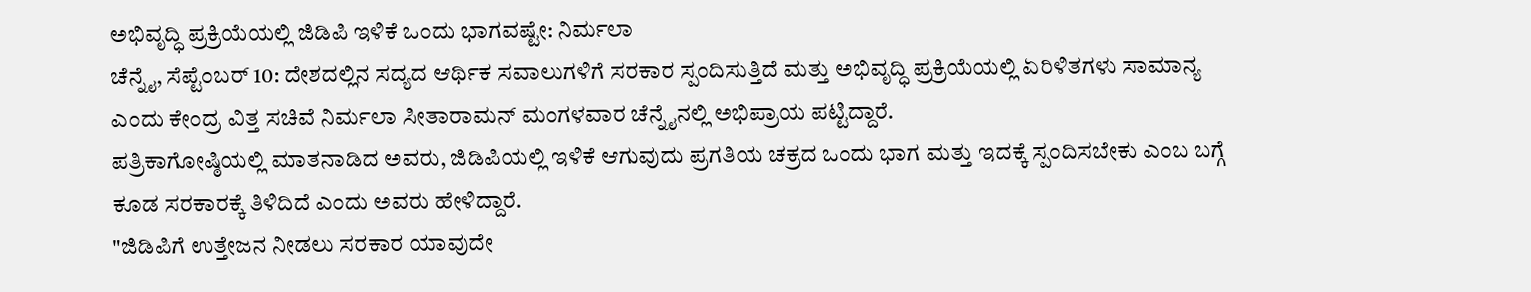ಅಭಿವೃದ್ಧಿ ಪ್ರಕ್ರಿಯೆಯಲ್ಲಿ ಜಿಡಿಪಿ ಇಳಿಕೆ ಒಂದು ಭಾಗವಷ್ಟೇ: ನಿರ್ಮಲಾ
ಚೆನ್ನೈ, ಸೆಪ್ಟೆಂಬರ್ 10: ದೇಶದಲ್ಲಿನ ಸದ್ಯದ ಆರ್ಥಿಕ ಸವಾಲುಗಳಿಗೆ ಸರಕಾರ ಸ್ಪಂದಿಸುತ್ತಿದೆ ಮತ್ತು ಅಭಿವೃದ್ಧಿ ಪ್ರಕ್ರಿಯೆಯಲ್ಲಿ ಏರಿಳಿತಗಳು ಸಾಮಾನ್ಯ ಎಂದು ಕೇಂದ್ರ ವಿತ್ತ ಸಚಿವೆ ನಿರ್ಮಲಾ ಸೀತಾರಾಮನ್ ಮಂಗಳವಾರ ಚೆನ್ನೈನಲ್ಲಿ ಅಭಿಪ್ರಾಯ ಪಟ್ಟಿದ್ದಾರೆ.
ಪತ್ರಿಕಾಗೋಷ್ಠಿಯಲ್ಲಿ ಮಾತನಾಡಿದ ಅವರು, ಜಿಡಿಪಿಯಲ್ಲಿ ಇಳಿಕೆ ಆಗುವುದು ಪ್ರಗತಿಯ ಚಕ್ರದ ಒಂದು ಭಾಗ ಮತ್ತು ಇದಕ್ಕೆ ಸ್ಪಂದಿಸಬೇಕು ಎಂಬ ಬಗ್ಗೆ ಕೂಡ ಸರಕಾರಕ್ಕೆ ತಿಳಿದಿದೆ ಎಂದು ಅವರು ಹೇಳಿದ್ದಾರೆ.
"ಜಿಡಿಪಿಗೆ ಉತ್ತೇಜನ ನೀಡಲು ಸರಕಾರ ಯಾವುದೇ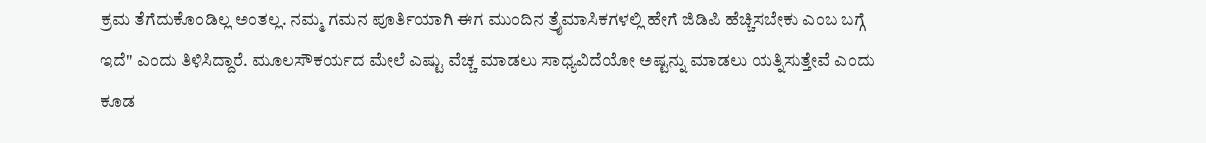ಕ್ರಮ ತೆಗೆದುಕೊಂಡಿಲ್ಲ ಅಂತಲ್ಲ. ನಮ್ಮ ಗಮನ ಪೂರ್ತಿಯಾಗಿ ಈಗ ಮುಂದಿನ ತ್ರೈಮಾಸಿಕಗಳಲ್ಲಿ ಹೇಗೆ ಜಿಡಿಪಿ ಹೆಚ್ಚಿಸಬೇಕು ಎಂಬ ಬಗ್ಗೆ ಇದೆ" ಎಂದು ತಿಳಿಸಿದ್ದಾರೆ. ಮೂಲಸೌಕರ್ಯದ ಮೇಲೆ ಎಷ್ಟು ವೆಚ್ಚ ಮಾಡಲು ಸಾಧ್ಯವಿದೆಯೋ ಅಷ್ಟನ್ನು ಮಾಡಲು ಯತ್ನಿಸುತ್ತೇವೆ ಎಂದು ಕೂಡ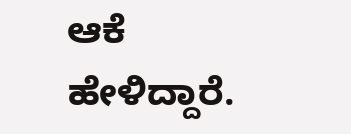ಆಕೆ ಹೇಳಿದ್ದಾರೆ.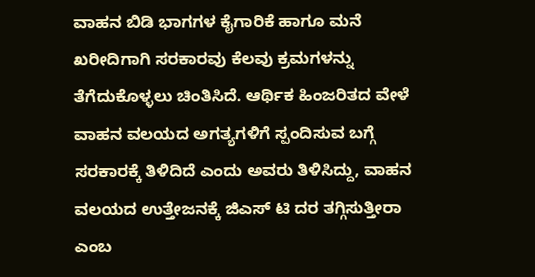ವಾಹನ ಬಿಡಿ ಭಾಗಗಳ ಕೈಗಾರಿಕೆ ಹಾಗೂ ಮನೆ ಖರೀದಿಗಾಗಿ ಸರಕಾರವು ಕೆಲವು ಕ್ರಮಗಳನ್ನು ತೆಗೆದುಕೊಳ್ಳಲು ಚಿಂತಿಸಿದೆ. ಆರ್ಥಿಕ ಹಿಂಜರಿತದ ವೇಳೆ ವಾಹನ ವಲಯದ ಅಗತ್ಯಗಳಿಗೆ ಸ್ಪಂದಿಸುವ ಬಗ್ಗೆ ಸರಕಾರಕ್ಕೆ ತಿಳಿದಿದೆ ಎಂದು ಅವರು ತಿಳಿಸಿದ್ದು, ವಾಹನ ವಲಯದ ಉತ್ತೇಜನಕ್ಕೆ ಜಿಎಸ್ ಟಿ ದರ ತಗ್ಗಿಸುತ್ತೀರಾ ಎಂಬ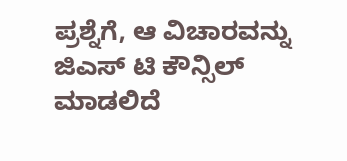ಪ್ರಶ್ನೆಗೆ, ಆ ವಿಚಾರವನ್ನು ಜಿಎಸ್ ಟಿ ಕೌನ್ಸಿಲ್ ಮಾಡಲಿದೆ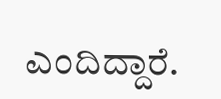ಎಂದಿದ್ದಾರೆ.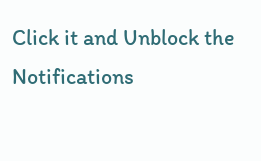Click it and Unblock the Notifications